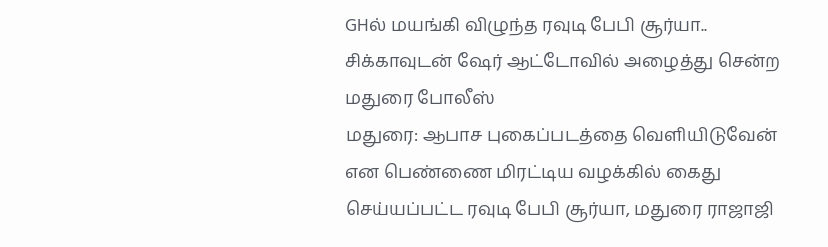GHல் மயங்கி விழுந்த ரவுடி பேபி சூர்யா.. சிக்காவுடன் ஷேர் ஆட்டோவில் அழைத்து சென்ற மதுரை போலீஸ்
மதுரை: ஆபாச புகைப்படத்தை வெளியிடுவேன் என பெண்ணை மிரட்டிய வழக்கில் கைது செய்யப்பட்ட ரவுடி பேபி சூர்யா, மதுரை ராஜாஜி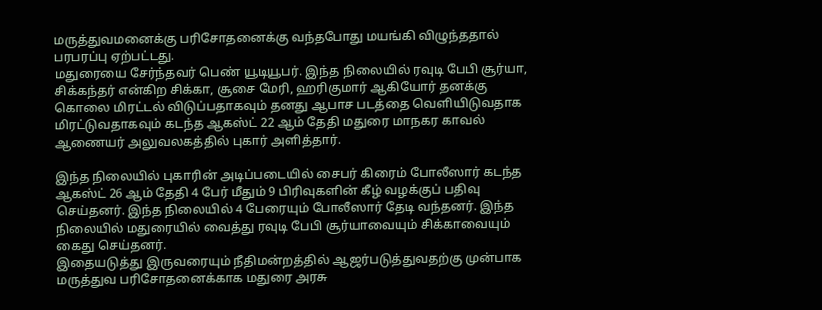மருத்துவமனைக்கு பரிசோதனைக்கு வந்தபோது மயங்கி விழுந்ததால் பரபரப்பு ஏற்பட்டது.
மதுரையை சேர்ந்தவர் பெண் யூடியூபர். இந்த நிலையில் ரவுடி பேபி சூர்யா, சிக்கந்தர் என்கிற சிக்கா, சூசை மேரி, ஹரிகுமார் ஆகியோர் தனக்கு கொலை மிரட்டல் விடுப்பதாகவும் தனது ஆபாச படத்தை வெளியிடுவதாக மிரட்டுவதாகவும் கடந்த ஆகஸ்ட் 22 ஆம் தேதி மதுரை மாநகர காவல் ஆணையர் அலுவலகத்தில் புகார் அளித்தார்.

இந்த நிலையில் புகாரின் அடிப்படையில் சைபர் கிரைம் போலீஸார் கடந்த ஆகஸ்ட் 26 ஆம் தேதி 4 பேர் மீதும் 9 பிரிவுகளின் கீழ் வழக்குப் பதிவு செய்தனர். இந்த நிலையில் 4 பேரையும் போலீஸார் தேடி வந்தனர். இந்த நிலையில் மதுரையில் வைத்து ரவுடி பேபி சூர்யாவையும் சிக்காவையும் கைது செய்தனர்.
இதையடுத்து இருவரையும் நீதிமன்றத்தில் ஆஜர்படுத்துவதற்கு முன்பாக மருத்துவ பரிசோதனைக்காக மதுரை அரசு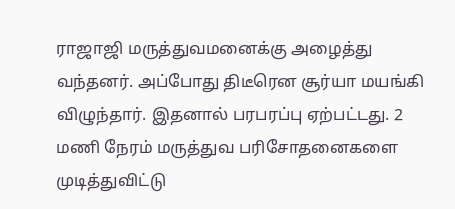ராஜாஜி மருத்துவமனைக்கு அழைத்து வந்தனர். அப்போது திடீரென சூர்யா மயங்கி விழுந்தார். இதனால் பரபரப்பு ஏற்பட்டது. 2 மணி நேரம் மருத்துவ பரிசோதனைகளை முடித்துவிட்டு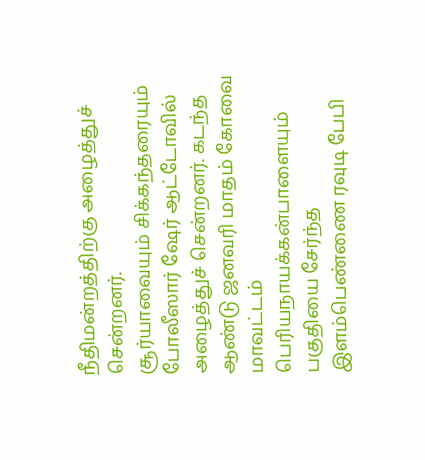நீதிமன்றத்திற்கு அழைத்துச் சென்றனர்.
சூர்யாவையும் சிக்கந்தரையும் போலீஸார் ஷேர் ஆட்டோவில் அழைத்துச் சென்றனர். கடந்த ஆண்டு ஜனவரி மாதம் கோவை மாவட்டம் பெரியநாயக்கன்பாளையும் பகுதியை சேர்ந்த இளம்பெண்ணை ரவுடி பேபி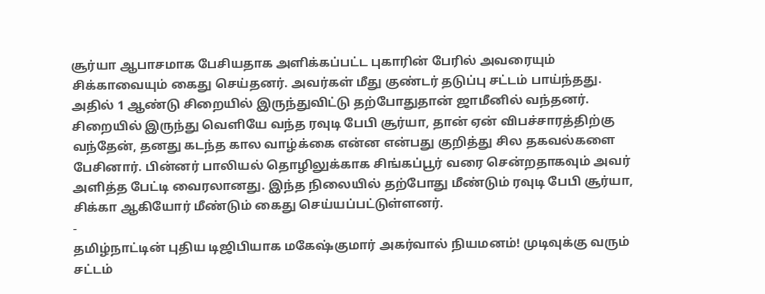சூர்யா ஆபாசமாக பேசியதாக அளிக்கப்பட்ட புகாரின் பேரில் அவரையும் சிக்காவையும் கைது செய்தனர். அவர்கள் மீது குண்டர் தடுப்பு சட்டம் பாய்ந்தது.
அதில் 1 ஆண்டு சிறையில் இருந்துவிட்டு தற்போதுதான் ஜாமீனில் வந்தனர். சிறையில் இருந்து வெளியே வந்த ரவுடி பேபி சூர்யா, தான் ஏன் விபச்சாரத்திற்கு வந்தேன், தனது கடந்த கால வாழ்க்கை என்ன என்பது குறித்து சில தகவல்களை பேசினார். பின்னர் பாலியல் தொழிலுக்காக சிங்கப்பூர் வரை சென்றதாகவும் அவர் அளித்த பேட்டி வைரலானது. இந்த நிலையில் தற்போது மீண்டும் ரவுடி பேபி சூர்யா, சிக்கா ஆகியோர் மீண்டும் கைது செய்யப்பட்டுள்ளனர்.
-
தமிழ்நாட்டின் புதிய டிஜிபியாக மகேஷ்குமார் அகர்வால் நியமனம்! முடிவுக்கு வரும் சட்டம்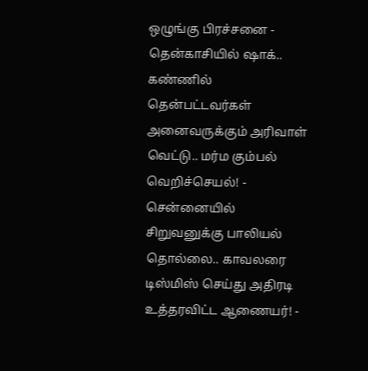ஒழுங்கு பிரச்சனை -
தென்காசியில் ஷாக்.. கண்ணில் தென்பட்டவர்கள் அனைவருக்கும் அரிவாள் வெட்டு.. மர்ம கும்பல் வெறிச்செயல்! -
சென்னையில் சிறுவனுக்கு பாலியல் தொல்லை.. காவலரை டிஸ்மிஸ் செய்து அதிரடி உத்தரவிட்ட ஆணையர்! -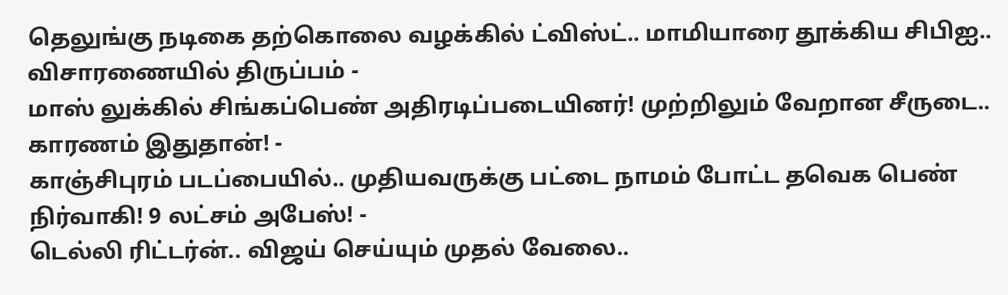தெலுங்கு நடிகை தற்கொலை வழக்கில் ட்விஸ்ட்.. மாமியாரை தூக்கிய சிபிஐ.. விசாரணையில் திருப்பம் -
மாஸ் லுக்கில் சிங்கப்பெண் அதிரடிப்படையினர்! முற்றிலும் வேறான சீருடை.. காரணம் இதுதான்! -
காஞ்சிபுரம் படப்பையில்.. முதியவருக்கு பட்டை நாமம் போட்ட தவெக பெண் நிர்வாகி! 9 லட்சம் அபேஸ்! -
டெல்லி ரிட்டர்ன்.. விஜய் செய்யும் முதல் வேலை..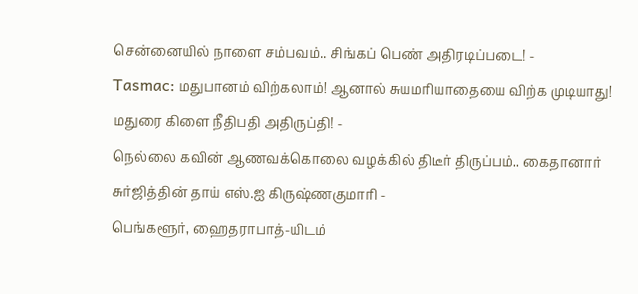சென்னையில் நாளை சம்பவம்.. சிங்கப் பெண் அதிரடிப்படை! -
Tasmac: மதுபானம் விற்கலாம்! ஆனால் சுயமரியாதையை விற்க முடியாது! மதுரை கிளை நீதிபதி அதிருப்தி! -
நெல்லை கவின் ஆணவக்கொலை வழக்கில் திடீர் திருப்பம்.. கைதானார் சுர்ஜித்தின் தாய் எஸ்.ஐ கிருஷ்ணகுமாரி -
பெங்களூர், ஹைதராபாத்-யிடம்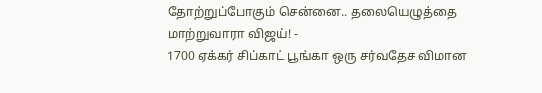தோற்றுப்போகும் சென்னை.. தலையெழுத்தை மாற்றுவாரா விஜய்! -
1700 ஏக்கர் சிப்காட் பூங்கா ஒரு சர்வதேச விமான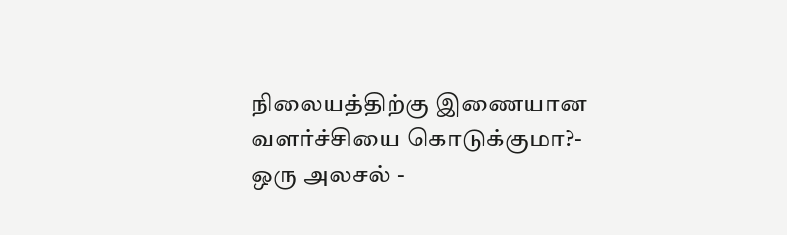நிலையத்திற்கு இணையான வளர்ச்சியை கொடுக்குமா?- ஒரு அலசல் -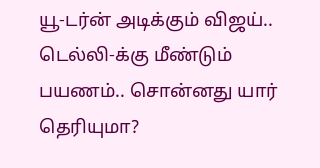யூ-டர்ன் அடிக்கும் விஜய்.. டெல்லி-க்கு மீண்டும் பயணம்.. சொன்னது யார் தெரியுமா?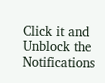Click it and Unblock the Notifications